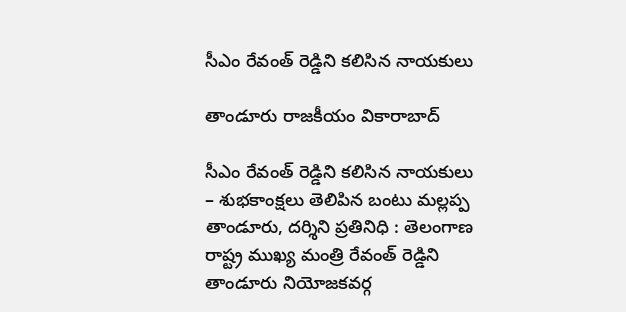సీఎం రేవంత్‌ రెడ్డిని కలిసిన నాయకులు

తాండూరు రాజకీయం వికారాబాద్

సీఎం రేవంత్‌ రెడ్డిని కలిసిన నాయకులు
– శుభకాంక్షలు తెలిపిన బంటు మల్లప్ప
తాండూరు, దర్శిని ప్రతినిధి : తెలంగాణ రాష్ట్ర ముఖ్య మంత్రి రేవంత్ రెడ్డిని తాండూరు నియోజకవర్గ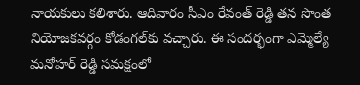నాయకులు కలిశారు. ఆదివారం సీఎం రేవంత్ రెడ్డి తన సొంత నియోజకవర్గం కోడంగల్‌కు వచ్చారు. ఈ సందర్భంగా ఎమ్మెల్యే మనోహర్ రెడ్డి సమక్షంలో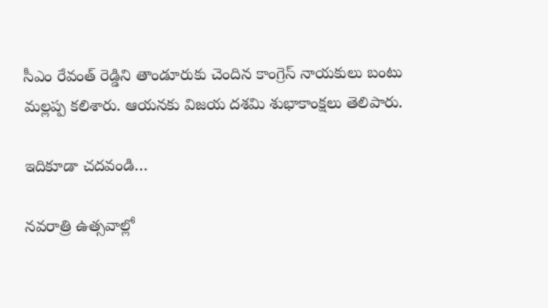సీఎం రేవంత్ రెడ్డిని తాండూరుకు చెందిన కాంగ్రెస్ నాయకులు బంటు మల్లప్ప కలిశారు. ఆయనకు విజయ దశమి శుభాకాంక్షలు తెలిపారు.

ఇదికూడా చదవండి…

నవరాత్రి ఉత్సవాల్లో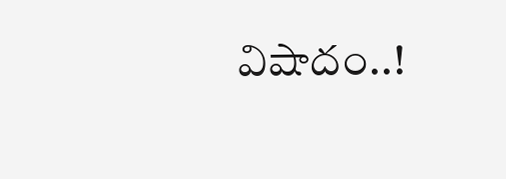విషాదం..!